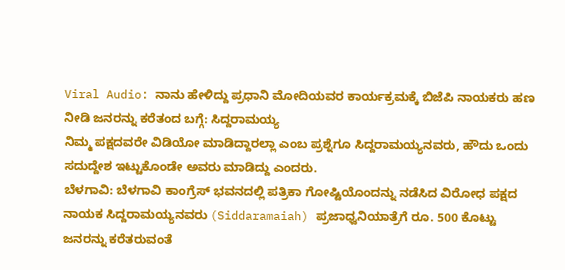Viral Audio: ನಾನು ಹೇಳಿದ್ದು ಪ್ರಧಾನಿ ಮೋದಿಯವರ ಕಾರ್ಯಕ್ರಮಕ್ಕೆ ಬಿಜೆಪಿ ನಾಯಕರು ಹಣ ನೀಡಿ ಜನರನ್ನು ಕರೆತಂದ ಬಗ್ಗೆ: ಸಿದ್ದರಾಮಯ್ಯ
ನಿಮ್ಮ ಪಕ್ಷದವರೇ ವಿಡಿಯೋ ಮಾಡಿದ್ದಾರಲ್ಲಾ ಎಂಬ ಪ್ರಶ್ನೆಗೂ ಸಿದ್ದರಾಮಯ್ಯನವರು, ಹೌದು ಒಂದು ಸದುದ್ದೇಶ ಇಟ್ಟುಕೊಂಡೇ ಅವರು ಮಾಡಿದ್ದು ಎಂದರು.
ಬೆಳಗಾವಿ: ಬೆಳಗಾವಿ ಕಾಂಗ್ರೆಸ್ ಭವನದಲ್ಲಿ ಪತ್ರಿಕಾ ಗೋಷ್ಟಿಯೊಂದನ್ನು ನಡೆಸಿದ ವಿರೋಧ ಪಕ್ಷದ ನಾಯಕ ಸಿದ್ದರಾಮಯ್ಯನವರು (Siddaramaiah) ಪ್ರಜಾಧ್ವನಿಯಾತ್ರೆಗೆ ರೂ. 500 ಕೊಟ್ಟು ಜನರನ್ನು ಕರೆತರುವಂತೆ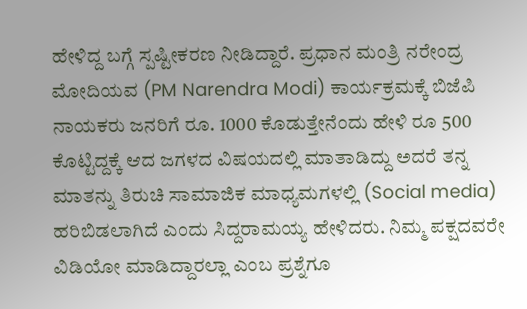ಹೇಳಿದ್ದ ಬಗ್ಗೆ ಸ್ಪಷ್ಟೀಕರಣ ನೀಡಿದ್ದಾರೆ. ಪ್ರಧಾನ ಮಂತ್ರಿ ನರೇಂದ್ರ ಮೋದಿಯವ (PM Narendra Modi) ಕಾರ್ಯಕ್ರಮಕ್ಕೆ ಬಿಜೆಪಿ ನಾಯಕರು ಜನರಿಗೆ ರೂ. 1000 ಕೊಡುತ್ತೇನೆಂದು ಹೇಳಿ ರೂ 500 ಕೊಟ್ಟಿದ್ದಕ್ಕೆ ಆದ ಜಗಳದ ವಿಷಯದಲ್ಲಿ ಮಾತಾಡಿದ್ದು ಅದರೆ ತನ್ನ ಮಾತನ್ನು ತಿರುಚಿ ಸಾಮಾಜಿಕ ಮಾಧ್ಯಮಗಳಲ್ಲಿ (Social media) ಹರಿಬಿಡಲಾಗಿದೆ ಎಂದು ಸಿದ್ದರಾಮಯ್ಯ ಹೇಳಿದರು. ನಿಮ್ಮ ಪಕ್ಷದವರೇ ವಿಡಿಯೋ ಮಾಡಿದ್ದಾರಲ್ಲಾ ಎಂಬ ಪ್ರಶ್ನೆಗೂ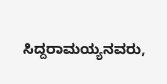ಸಿದ್ದರಾಮಯ್ಯನವರು,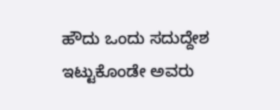ಹೌದು ಒಂದು ಸದುದ್ದೇಶ ಇಟ್ಟುಕೊಂಡೇ ಅವರು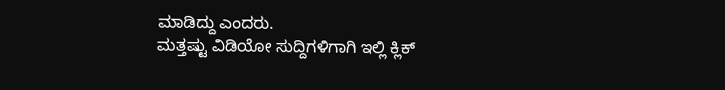ಮಾಡಿದ್ದು ಎಂದರು.
ಮತ್ತಷ್ಟು ವಿಡಿಯೋ ಸುದ್ದಿಗಳಿಗಾಗಿ ಇಲ್ಲಿ ಕ್ಲಿಕ್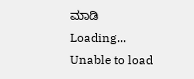ಮಾಡಿ
Loading...
Unable to load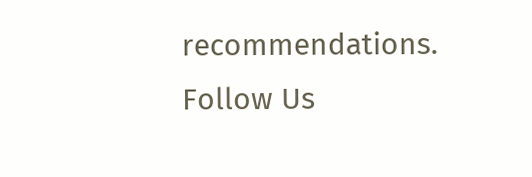recommendations.
Follow Us